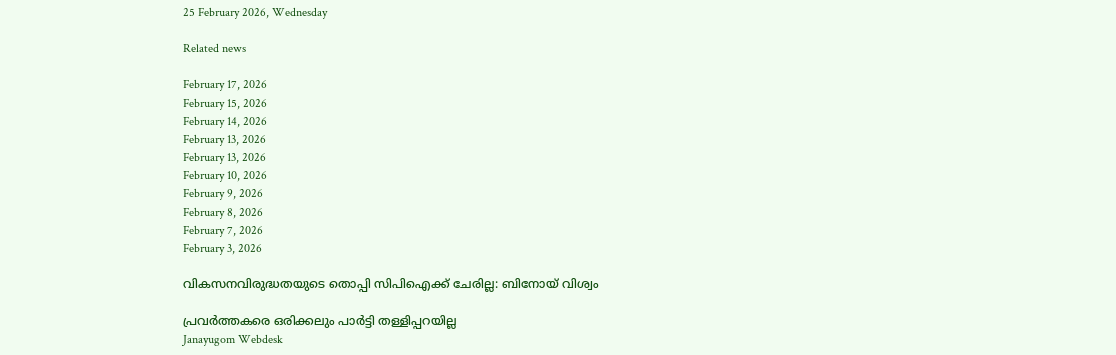25 February 2026, Wednesday

Related news

February 17, 2026
February 15, 2026
February 14, 2026
February 13, 2026
February 13, 2026
February 10, 2026
February 9, 2026
February 8, 2026
February 7, 2026
February 3, 2026

വികസനവിരുദ്ധതയുടെ തൊപ്പി സിപിഐക്ക് ചേരില്ല: ബിനോയ് വിശ്വം

പ്രവര്‍ത്തകരെ ഒരിക്കലും പാർട്ടി തള്ളിപ്പറയില്ല
Janayugom Webdesk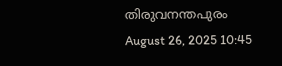തിരുവനന്തപുരം
August 26, 2025 10:45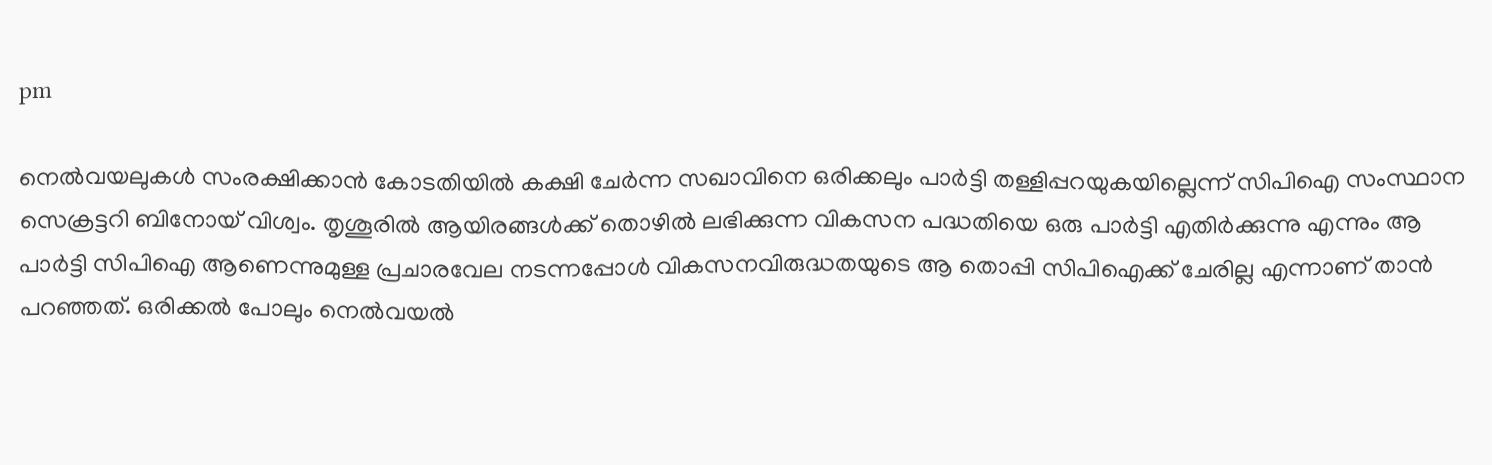pm

നെൽവയലുകൾ സംരക്ഷിക്കാൻ കോടതിയിൽ കക്ഷി ചേർന്ന സഖാവിനെ ഒരിക്കലും പാർട്ടി തള്ളിപ്പറയുകയില്ലെന്ന് സിപിഐ സംസ്ഥാന സെക്രട്ടറി ബിനോയ് വിശ്വം. തൃശൂരിൽ ആയിരങ്ങൾക്ക് തൊഴിൽ ലഭിക്കുന്ന വികസന പദ്ധതിയെ ഒരു പാർട്ടി എതിർക്കുന്നു എന്നും ആ പാർട്ടി സിപിഐ ആണെന്നുമുള്ള പ്രചാരവേല നടന്നപ്പോൾ വികസനവിരുദ്ധതയുടെ ആ തൊപ്പി സിപിഐക്ക് ചേരില്ല എന്നാണ് താന്‍ പറഞ്ഞത്. ഒരിക്കൽ പോലും നെൽവയൽ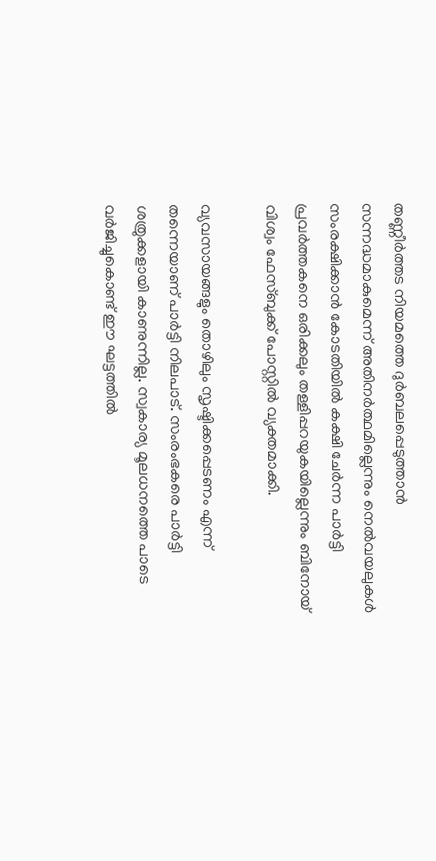തണ്ണീർത്തട നിയമത്തെ ദുർബലപ്പെടുത്താൻ സന്നദ്ധമാകുമെന്ന് അതിനർത്ഥമില്ലെന്നും നെൽവയലുകൾ സംരക്ഷിക്കാൻ കോടതിയിൽ കക്ഷി ചേർന്ന പാർട്ടി പ്രവർത്തകനെ ഒരിക്കലും തള്ളിപ്പറയുകയില്ലെന്നും ബിനോയ് വിശ്വം ഫേസ്ബുക്ക് പോസ്റ്റില്‍ വ്യക്തമാക്കി.

വ്യവസായങ്ങളും തൊഴിലും സൃഷ്ടിക്കപ്പെടണം എന്ന് തന്നെയാണ് പാർട്ടി നിലപാട്. സംരംഭകരെ പാർട്ടി ശത്രുക്കളായി കാണുന്നില്ല. സ്വകാര്യ മൂലധനത്തെ പാടെ വർജിച്ചുകൊണ്ട് ഈ ഘട്ടത്തിൽ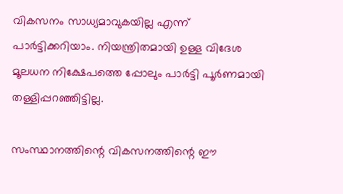വികസനം സാധ്യമാവുകയില്ല എന്ന് പാർട്ടിക്കറിയാം. നിയന്ത്രിതമായി ഉള്ള വിദേശ മൂലധന നിക്ഷേപത്തെ പ്പോലും പാർട്ടി പൂർണമായി തള്ളിപ്പറഞ്ഞിട്ടില്ല.

സംസ്ഥാനത്തിന്റെ വികസനത്തിന്റെ ഈ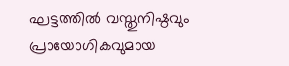ഘട്ടത്തിൽ വസ്തുനിഷ്ഠവും പ്രായോഗികവുമായ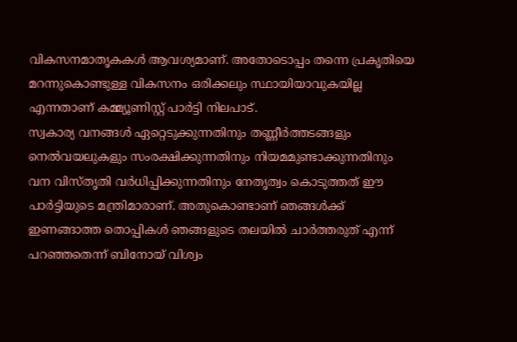വികസനമാതൃകകൾ ആവശ്യമാണ്. അതോടൊപ്പം തന്നെ പ്രകൃതിയെ മറന്നുകൊണ്ടുള്ള വികസനം ഒരിക്കലും സ്ഥായിയാവുകയില്ല എന്നതാണ് കമ്മ്യൂണിസ്റ്റ് പാർട്ടി നിലപാട്.
സ്വകാര്യ വനങ്ങൾ ഏറ്റെടുക്കുന്നതിനും തണ്ണീർത്തടങ്ങളും നെൽവയലുകളും സംരക്ഷിക്കുന്നതിനും നിയമമുണ്ടാക്കുന്നതിനും വന വിസ്തൃതി വർധിപ്പിക്കുന്നതിനും നേതൃത്വം കൊടുത്തത് ഈ പാർട്ടിയുടെ മന്ത്രിമാരാണ്. അതുകൊണ്ടാണ് ഞങ്ങൾക്ക് ഇണങ്ങാത്ത തൊപ്പികൾ ഞങ്ങളുടെ തലയിൽ ചാർത്തരുത് എന്ന് പറഞ്ഞതെന്ന് ബിനോയ് വിശ്വം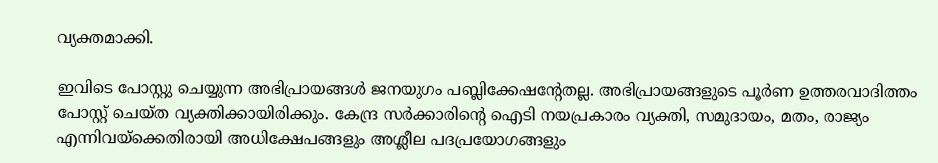വ്യക്തമാക്കി.

ഇവിടെ പോസ്റ്റു ചെയ്യുന്ന അഭിപ്രായങ്ങള്‍ ജനയുഗം പബ്ലിക്കേഷന്റേതല്ല. അഭിപ്രായങ്ങളുടെ പൂര്‍ണ ഉത്തരവാദിത്തം പോസ്റ്റ് ചെയ്ത വ്യക്തിക്കായിരിക്കും. കേന്ദ്ര സര്‍ക്കാരിന്റെ ഐടി നയപ്രകാരം വ്യക്തി, സമുദായം, മതം, രാജ്യം എന്നിവയ്‌ക്കെതിരായി അധിക്ഷേപങ്ങളും അശ്ലീല പദപ്രയോഗങ്ങളും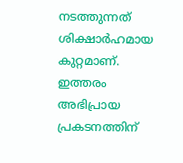നടത്തുന്നത് ശിക്ഷാര്‍ഹമായ കുറ്റമാണ്. ഇത്തരം അഭിപ്രായ പ്രകടനത്തിന്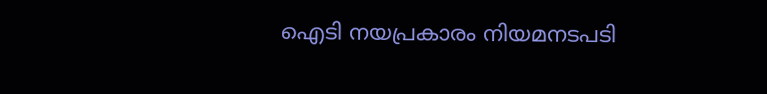ഐടി നയപ്രകാരം നിയമനടപടി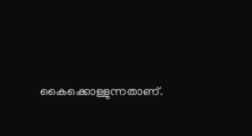കൈക്കൊള്ളുന്നതാണ്.